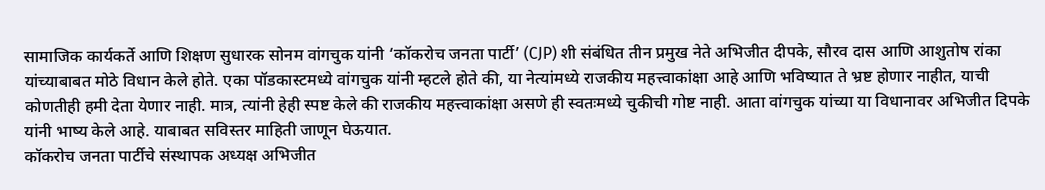सामाजिक कार्यकर्ते आणि शिक्षण सुधारक सोनम वांगचुक यांनी ‘कॉकरोच जनता पार्टी’ (CJP) शी संबंधित तीन प्रमुख नेते अभिजीत दीपके, सौरव दास आणि आशुतोष रांका यांच्याबाबत मोठे विधान केले होते. एका पॉडकास्टमध्ये वांगचुक यांनी म्हटले होते की, या नेत्यांमध्ये राजकीय महत्त्वाकांक्षा आहे आणि भविष्यात ते भ्रष्ट होणार नाहीत, याची कोणतीही हमी देता येणार नाही. मात्र, त्यांनी हेही स्पष्ट केले की राजकीय महत्त्वाकांक्षा असणे ही स्वतःमध्ये चुकीची गोष्ट नाही. आता वांगचुक यांच्या या विधानावर अभिजीत दिपके यांनी भाष्य केले आहे. याबाबत सविस्तर माहिती जाणून घेऊयात.
कॉकरोच जनता पार्टीचे संस्थापक अध्यक्ष अभिजीत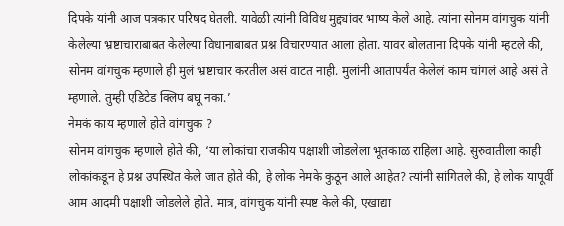दिपके यांनी आज पत्रकार परिषद घेतली. यावेळी त्यांनी विविध मुद्द्यांवर भाष्य केले आहे. त्यांना सोनम वांगचुक यांनी केलेल्या भ्रष्टाचाराबाबत केलेल्या विधानाबाबत प्रश्न विचारण्यात आला होता. यावर बोलताना दिपके यांनी म्हटले की, सोनम वांगचुक म्हणाले ही मुलं भ्रष्टाचार करतील असं वाटत नाही. मुलांनी आतापर्यंत केलेलं काम चांगलं आहे असं ते म्हणाले. तुम्ही एडिटेड क्लिप बघू नका.’
नेमकं काय म्हणाले होते वांगचुक ?
सोनम वांगचुक म्हणाले होते की, ‘या लोकांचा राजकीय पक्षाशी जोडलेला भूतकाळ राहिला आहे. सुरुवातीला काही लोकांकडून हे प्रश्न उपस्थित केले जात होते की, हे लोक नेमके कुठून आले आहेत? त्यांनी सांगितले की, हे लोक यापूर्वी आम आदमी पक्षाशी जोडलेले होते. मात्र, वांगचुक यांनी स्पष्ट केले की, एखाद्या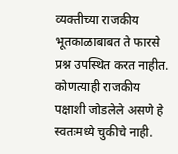व्यक्तीच्या राजकीय भूतकाळाबाबत ते फारसे प्रश्न उपस्थित करत नाहीत. कोणत्याही राजकीय पक्षाशी जोडलेले असणे हे स्वतःमध्ये चुकीचे नाही.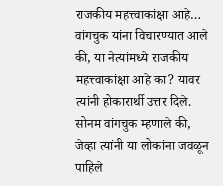राजकीय महत्त्वाकांक्षा आहे…
वांगचुक यांना विचारण्यात आले की, या नेत्यांमध्ये राजकीय महत्त्वाकांक्षा आहे का? यावर त्यांनी होकारार्थी उत्तर दिले. सोनम वांगचुक म्हणाले की, जेव्हा त्यांनी या लोकांना जवळून पाहिले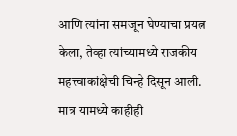आणि त्यांना समजून घेण्याचा प्रयत्न केला, तेव्हा त्यांच्यामध्ये राजकीय महत्त्वाकांक्षेची चिन्हे दिसून आली. मात्र यामध्ये काहीही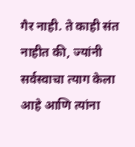गैर नाही. ते काही संत नाहीत की, ज्यांनी सर्वस्वाचा त्याग केला आहे आणि त्यांना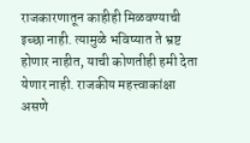राजकारणातून काहीही मिळवण्याची इच्छा नाही. त्यामुळे भविष्यात ते भ्रष्ट होणार नाहीत, याची कोणतीही हमी देता येणार नाही. राजकीय महत्त्वाकांक्षा असणे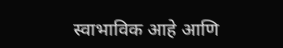स्वाभाविक आहे आणि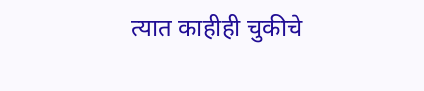त्यात काहीही चुकीचे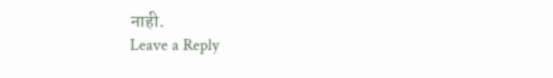नाही.
Leave a Reply